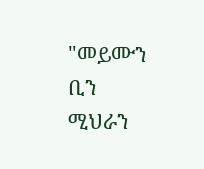"መይሙን ቢን ሚህራን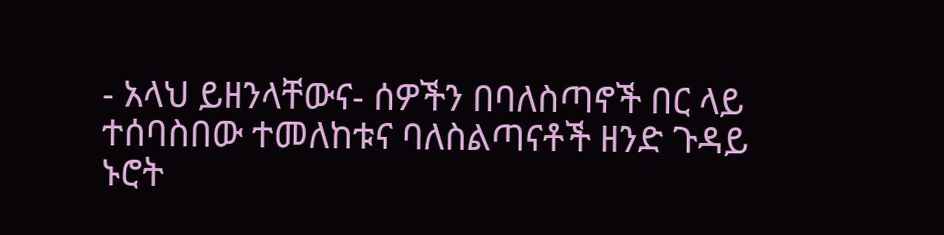- አላህ ይዘንላቸውና- ሰዎችን በባለስጣኖች በር ላይ ተሰባስበው ተመለከቱና ባለስልጣናቶች ዘንድ ጉዳይ ኑሮት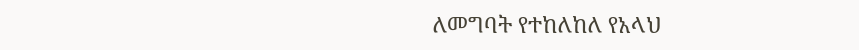ለመግባት የተከለከለ የአላህ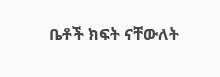ቤቶች ክፍት ናቸውለት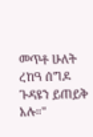መጥቶ ሁለት ረከዓ ሰግዶ ጉዳዩን ይጠይቅ አሉ።"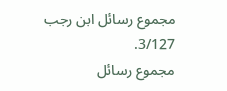مجموع رسائل ابن رجب 3/127.
مجموع رسائل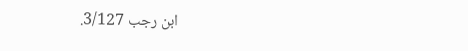ابن رجب 3/127.